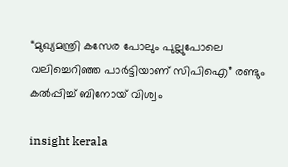“മുഖ്യമന്ത്രി കസേര പോലും പുല്ലുപോലെ വലിച്ചെറിഞ്ഞ പാർട്ടിയാണ് സിപിഐ” രണ്ടും കൽപ്പിച്ച് ബിനോയ് വിശ്വം

insight kerala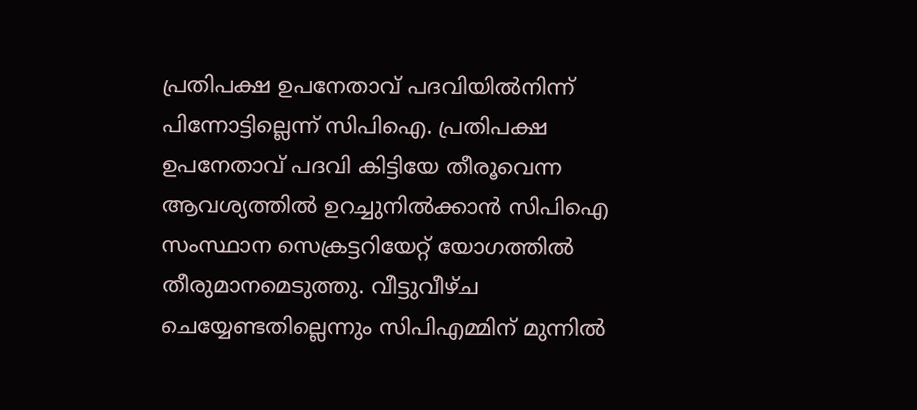പ്രതിപക്ഷ ഉപനേതാവ് പദവിയിൽനിന്ന് പിന്നോട്ടില്ലെന്ന് സിപിഐ. പ്രതിപക്ഷ ഉപനേതാവ് പദവി കിട്ടിയേ തീരൂവെന്ന ആവശ്യത്തിൽ ഉറച്ചുനിൽക്കാൻ സിപിഐ സംസ്ഥാന സെക്രട്ടറിയേറ്റ് യോഗത്തിൽ തീരുമാനമെടുത്തു. വീട്ടുവീഴ്ച ചെയ്യേണ്ടതില്ലെന്നും സിപിഎമ്മിന് മുന്നിൽ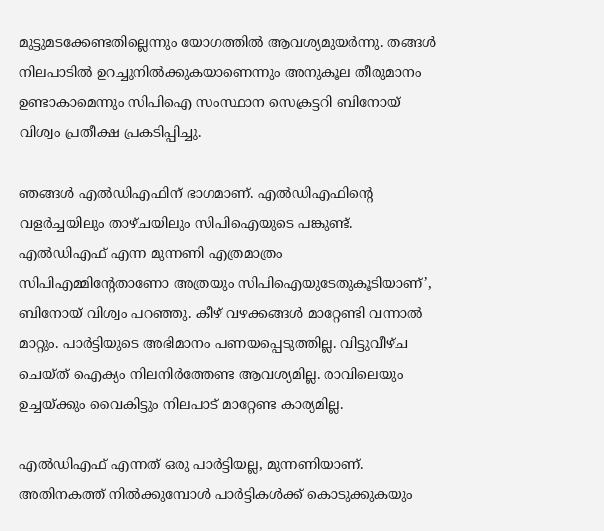മുട്ടുമടക്കേണ്ടതില്ലെന്നും യോഗത്തിൽ ആവശ്യമുയർന്നു. തങ്ങൾ നിലപാടിൽ ഉറച്ചുനിൽക്കുകയാണെന്നും അനുകൂല തീരുമാനം ഉണ്ടാകാമെന്നും സിപിഐ സംസ്ഥാന സെക്രട്ടറി ബിനോയ് വിശ്വം പ്രതീക്ഷ പ്രകടിപ്പിച്ചു.

ഞങ്ങൾ എൽഡിഎഫിന് ഭാഗമാണ്. എൽഡിഎഫിന്റെ വളർച്ചയിലും താഴ്ചയിലും സിപിഐയുടെ പങ്കുണ്ട്. എൽഡിഎഫ് എന്ന മുന്നണി എത്രമാത്രം സിപിഎമ്മിന്റേതാണോ അത്രയും സിപിഐയുടേതുകൂടിയാണ്’, ബിനോയ് വിശ്വം പറഞ്ഞു. കീഴ് വഴക്കങ്ങൾ മാറ്റേണ്ടി വന്നാൽ മാറ്റും. പാർട്ടിയുടെ അഭിമാനം പണയപ്പെടുത്തില്ല. വിട്ടുവീഴ്ച ചെയ്ത് ഐക്യം നിലനിർത്തേണ്ട ആവശ്യമില്ല. രാവിലെയും ഉച്ചയ്ക്കും വൈകിട്ടും നിലപാട് മാറ്റേണ്ട കാര്യമില്ല.

എൽഡിഎഫ് എന്നത് ഒരു പാർട്ടിയല്ല, മുന്നണിയാണ്. അതിനകത്ത് നിൽക്കുമ്പോൾ പാർട്ടികൾക്ക് കൊടുക്കുകയും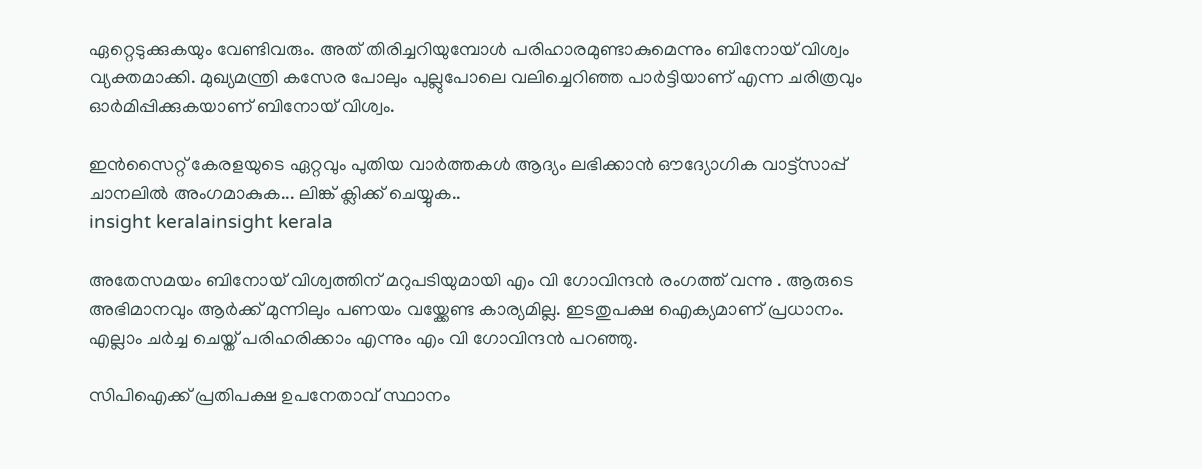ഏറ്റെടുക്കുകയും വേണ്ടിവരും. അത് തിരിച്ചറിയുമ്പോൾ പരിഹാരമുണ്ടാകുമെന്നും ബിനോയ് വിശ്വം വ്യക്തമാക്കി. മുഖ്യമന്ത്രി കസേര പോലും പുല്ലുപോലെ വലിച്ചെറിഞ്ഞ പാർട്ടിയാണ് എന്ന ചരിത്രവും ഓർമിപ്പിക്കുകയാണ് ബിനോയ് വിശ്വം.

ഇൻസൈറ്റ് കേരളയുടെ ഏറ്റവും പുതിയ വാർത്തകൾ ആദ്യം ലഭിക്കാൻ ഔദ്യോഗിക വാട്ട്‌സാപ്പ് ചാനലിൽ അംഗമാകുക... ലിങ്ക് ക്ലിക്ക് ചെയ്യുക..
insight keralainsight kerala

അതേസമയം ബിനോയ് വിശ്വത്തിന് മറുപടിയുമായി എം വി ഗോവിന്ദൻ രംഗത്ത് വന്നു . ആരുടെ അഭിമാനവും ആർക്ക് മുന്നിലും പണയം വയ്ക്കേണ്ട കാര്യമില്ല. ഇടതുപക്ഷ ഐക്യമാണ് പ്രധാനം. എല്ലാം ചർച്ച ചെയ്ത് പരിഹരിക്കാം എന്നും എം വി ഗോവിന്ദൻ പറഞ്ഞു.

സിപിഐക്ക് പ്രതിപക്ഷ ഉപനേതാവ് സ്ഥാനം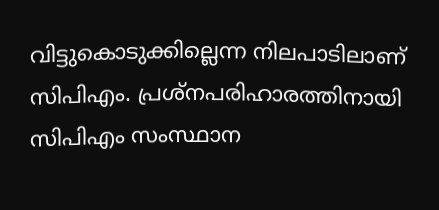വിട്ടുകൊടുക്കില്ലെന്ന നിലപാടിലാണ് സിപിഎം. പ്രശ്‌നപരിഹാരത്തിനായി സിപിഎം സംസ്ഥാന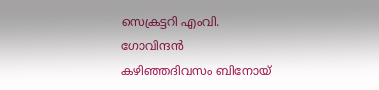സെക്രട്ടറി എംവി. ഗോവിന്ദൻ കഴിഞ്ഞദിവസം ബിനോയ്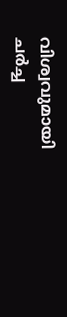വിശ്വവുമായി ചർച്ച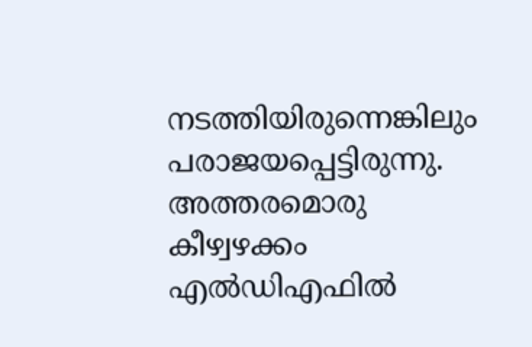നടത്തിയിരുന്നെങ്കിലും പരാജയപ്പെട്ടിരുന്നു. അത്തരമൊരു കീഴ്വഴക്കം എൽഡിഎഫിൽ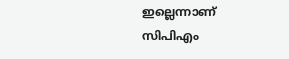ഇല്ലെന്നാണ് സിപിഎം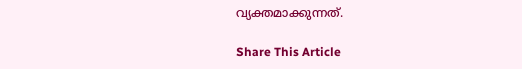വ്യക്തമാക്കുന്നത്.

Share This Article